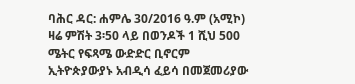ባሕር ዳር: ሐምሌ 30/2016 ዓ.ም (አሚኮ) ዛሬ ምሽት 3፡50 ላይ በወንዶች 1 ሺህ 500 ሜትር የፍጻሜ ውድድር ቢኖርም ኢትዮጵያውያኑ አብዲሳ ፈይሳ በመጀመሪያው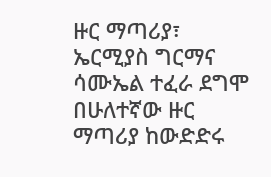ዙር ማጣሪያ፣ ኤርሚያስ ግርማና ሳሙኤል ተፈራ ደግሞ በሁለተኛው ዙር ማጣሪያ ከውድድሩ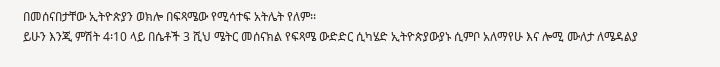በመሰናበታቸው ኢትዮጵያን ወክሎ በፍጻሜው የሚሳተፍ አትሌት የለም፡፡
ይሁን እንጂ ምሽት 4፡10 ላይ በሴቶች 3 ሺህ ሜትር መሰናክል የፍጻሜ ውድድር ሲካሄድ ኢትዮጵያውያኑ ሲምቦ አለማየሁ እና ሎሚ ሙለታ ለሜዳልያ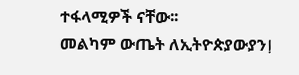ተፋላሚዎች ናቸው፡፡
መልካም ውጤት ለኢትዮጵያውያንⵑ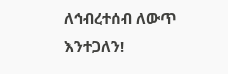ለኅብረተሰብ ለውጥ እንተጋለን!